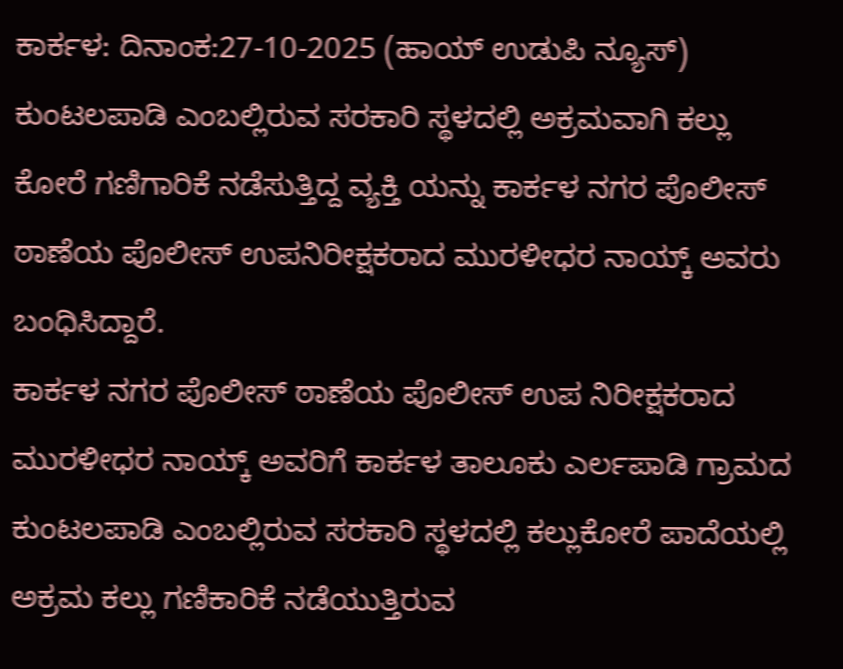ಕಾರ್ಕಳ: ದಿನಾಂಕ:27-10-2025 (ಹಾಯ್ ಉಡುಪಿ ನ್ಯೂಸ್) ಕುಂಟಲಪಾಡಿ ಎಂಬಲ್ಲಿರುವ ಸರಕಾರಿ ಸ್ಥಳದಲ್ಲಿ ಅಕ್ರಮವಾಗಿ ಕಲ್ಲು ಕೋರೆ ಗಣಿಗಾರಿಕೆ ನಡೆಸುತ್ತಿದ್ದ ವ್ಯಕ್ತಿ ಯನ್ನು ಕಾರ್ಕಳ ನಗರ ಪೊಲೀಸ್ ಠಾಣೆಯ ಪೊಲೀಸ್ ಉಪನಿರೀಕ್ಷಕರಾದ ಮುರಳೀಧರ ನಾಯ್ಕ್ ಅವರು ಬಂಧಿಸಿದ್ದಾರೆ.
ಕಾರ್ಕಳ ನಗರ ಪೊಲೀಸ್ ಠಾಣೆಯ ಪೊಲೀಸ್ ಉಪ ನಿರೀಕ್ಷಕರಾದ ಮುರಳೀಧರ ನಾಯ್ಕ್ ಅವರಿಗೆ ಕಾರ್ಕಳ ತಾಲೂಕು ಎರ್ಲಪಾಡಿ ಗ್ರಾಮದ ಕುಂಟಲಪಾಡಿ ಎಂಬಲ್ಲಿರುವ ಸರಕಾರಿ ಸ್ಥಳದಲ್ಲಿ ಕಲ್ಲುಕೋರೆ ಪಾದೆಯಲ್ಲಿ ಅಕ್ರಮ ಕಲ್ಲು ಗಣಿಕಾರಿಕೆ ನಡೆಯುತ್ತಿರುವ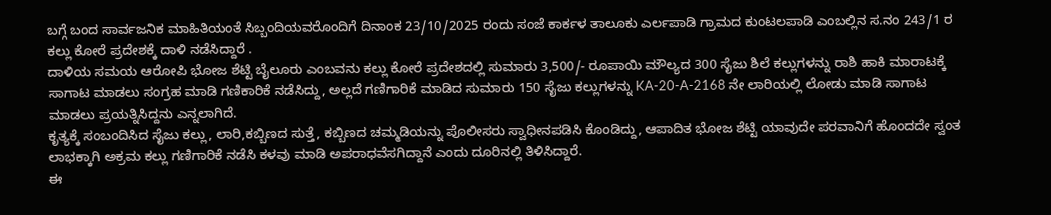ಬಗ್ಗೆ ಬಂದ ಸಾರ್ವಜನಿಕ ಮಾಹಿತಿಯಂತೆ ಸಿಬ್ಬಂದಿಯವರೊಂದಿಗೆ ದಿನಾಂಕ 23/10/2025 ರಂದು ಸಂಜೆ ಕಾರ್ಕಳ ತಾಲೂಕು ಎರ್ಲಪಾಡಿ ಗ್ರಾಮದ ಕುಂಟಲಪಾಡಿ ಎಂಬಲ್ಲಿನ ಸ.ನಂ 243/1 ರ ಕಲ್ಲು ಕೋರೆ ಪ್ರದೇಶಕ್ಕೆ ದಾಳಿ ನಡೆಸಿದ್ದಾರೆ .
ದಾಳಿಯ ಸಮಯ ಆರೋಪಿ ಭೋಜ ಶೆಟ್ಟಿ ಬೈಲೂರು ಎಂಬವನು ಕಲ್ಲು ಕೋರೆ ಪ್ರದೇಶದಲ್ಲಿ ಸುಮಾರು 3,500/- ರೂಪಾಯಿ ಮೌಲ್ಯದ 300 ಸೈಜು ಶಿಲೆ ಕಲ್ಲುಗಳನ್ನು ರಾಶಿ ಹಾಕಿ ಮಾರಾಟಕ್ಕೆ ಸಾಗಾಟ ಮಾಡಲು ಸಂಗ್ರಹ ಮಾಡಿ ಗಣಿಕಾರಿಕೆ ನಡೆಸಿದ್ದು, ಅಲ್ಲದೆ ಗಣಿಗಾರಿಕೆ ಮಾಡಿದ ಸುಮಾರು 150 ಸೈಜು ಕಲ್ಲುಗಳನ್ನು KA-20-A-2168 ನೇ ಲಾರಿಯಲ್ಲಿ ಲೋಡು ಮಾಡಿ ಸಾಗಾಟ ಮಾಡಲು ಪ್ರಯತ್ನಿಸಿದ್ದನು ಎನ್ನಲಾಗಿದೆ.
ಕೃತ್ಯಕ್ಕೆ ಸಂಬಂದಿಸಿದ ಸೈಜು ಕಲ್ಲು, ಲಾರಿ,ಕಬ್ಬಿಣದ ಸುತ್ತೆ, ಕಬ್ಬಿಣದ ಚಮ್ಮಡಿಯನ್ನು ಪೊಲೀಸರು ಸ್ವಾಧೀನಪಡಿಸಿ ಕೊಂಡಿದ್ದು, ಆಪಾದಿತ ಭೋಜ ಶೆಟ್ಟಿ ಯಾವುದೇ ಪರವಾನಿಗೆ ಹೊಂದದೇ ಸ್ವಂತ ಲಾಭಕ್ಕಾಗಿ ಅಕ್ರಮ ಕಲ್ಲು ಗಣಿಗಾರಿಕೆ ನಡೆಸಿ ಕಳವು ಮಾಡಿ ಅಪರಾಧವೆಸಗಿದ್ದಾನೆ ಎಂದು ದೂರಿನಲ್ಲಿ ತಿಳಿಸಿದ್ದಾರೆ.
ಈ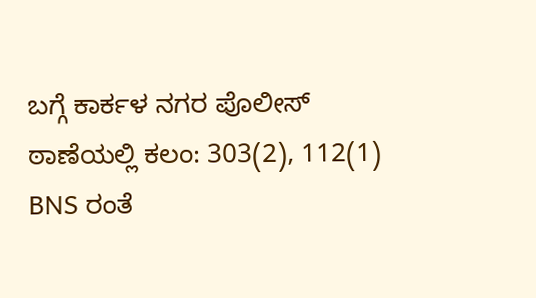ಬಗ್ಗೆ ಕಾರ್ಕಳ ನಗರ ಪೊಲೀಸ್ ಠಾಣೆಯಲ್ಲಿ ಕಲಂ: 303(2), 112(1) BNS ರಂತೆ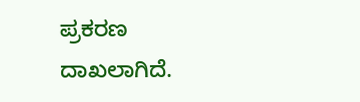ಪ್ರಕರಣ ದಾಖಲಾಗಿದೆ.